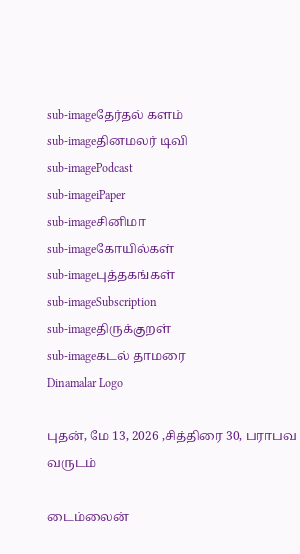sub-imageதேர்தல் களம்
sub-imageதினமலர் டிவி
sub-imagePodcast
sub-imageiPaper
sub-imageசினிமா
sub-imageகோயில்கள்
sub-imageபுத்தகங்கள்
sub-imageSubscription
sub-imageதிருக்குறள்
sub-imageகடல் தாமரை
Dinamalar Logo

புதன், மே 13, 2026 ,சித்திரை 30, பராபவ வருடம்

டைம்லைன்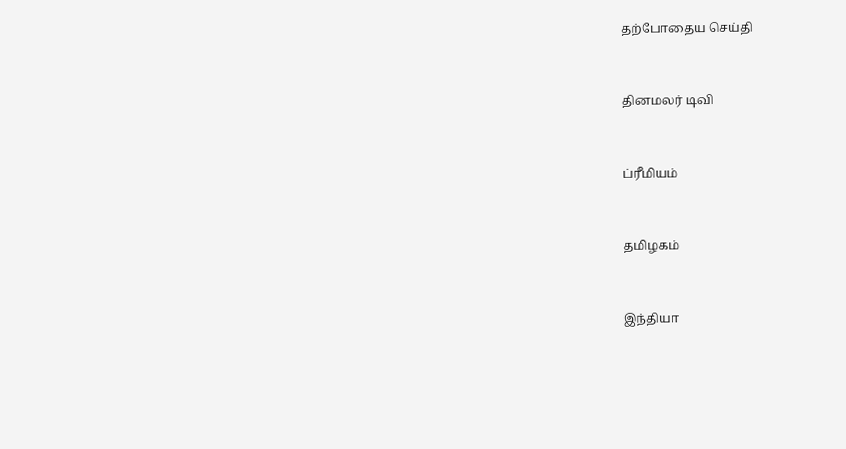தற்போதைய செய்தி


தினமலர் டிவி


ப்ரீமியம்


தமிழகம்


இந்தியா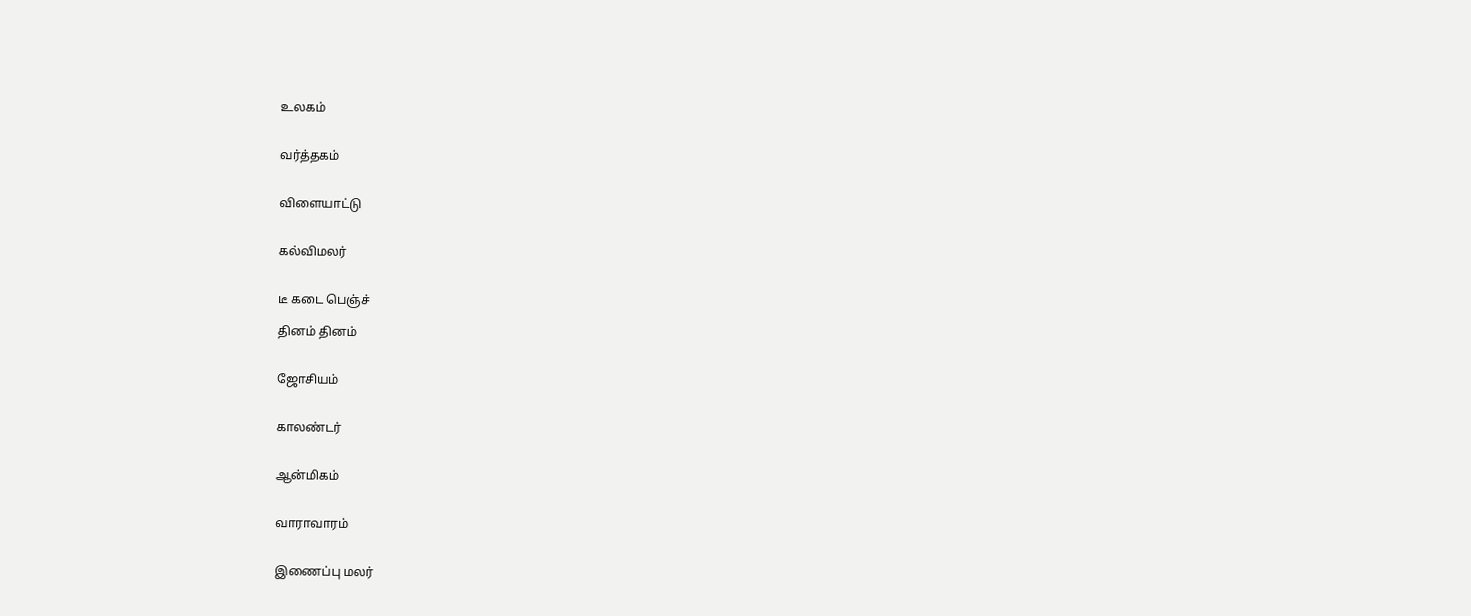உலகம்


வர்த்தகம்


விளையாட்டு


கல்விமலர்


டீ கடை பெஞ்ச்

தினம் தினம்


ஜோசியம்


காலண்டர்


ஆன்மிகம்


வாராவாரம்


இணைப்பு மலர்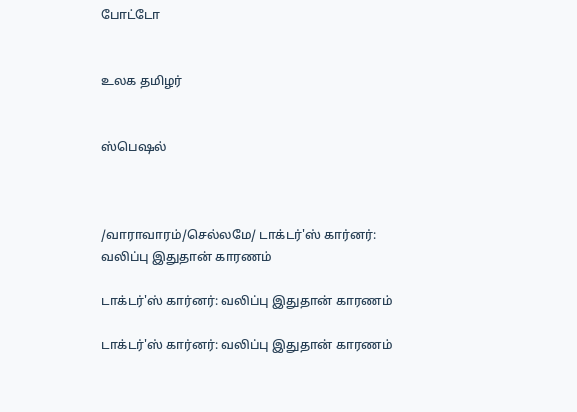போட்டோ


உலக தமிழர்


ஸ்பெஷல்



/வாராவாரம்/செல்லமே/ டாக்டர்'ஸ் கார்னர்: வலிப்பு இதுதான் காரணம்

டாக்டர்'ஸ் கார்னர்: வலிப்பு இதுதான் காரணம்

டாக்டர்'ஸ் கார்னர்: வலிப்பு இதுதான் காரணம்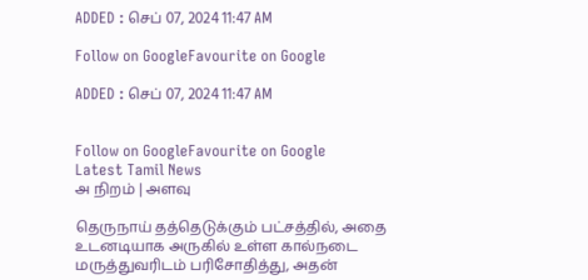ADDED : செப் 07, 2024 11:47 AM

Follow on GoogleFavourite on Google

ADDED : செப் 07, 2024 11:47 AM


Follow on GoogleFavourite on Google
Latest Tamil News
அ நிறம் | அளவு

தெருநாய் தத்தெடுக்கும் பட்சத்தில், அதை உடனடியாக அருகில் உள்ள கால்நடை மருத்துவரிடம் பரிசோதித்து, அதன்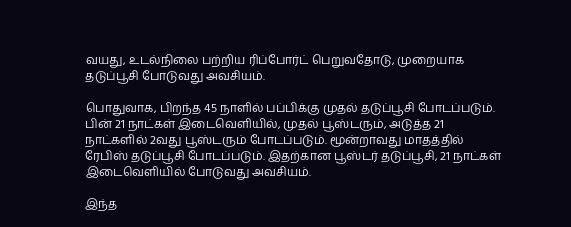வயது, உடல்நிலை பற்றிய ரிப்போர்ட் பெறுவதோடு, முறையாக தடுப்பூசி போடுவது அவசியம்.

பொதுவாக, பிறந்த 45 நாளில் பப்பிக்கு முதல் தடுப்பூசி போடப்படும். பின் 21 நாட்கள் இடைவெளியில், முதல் பூஸ்டரும், அடுத்த 21 நாட்களில் 2வது பூஸ்டரும் போடப்படும். மூன்றாவது மாதத்தில் ரேபிஸ் தடுப்பூசி போடப்படும். இதற்கான பூஸ்டர் தடுப்பூசி, 21 நாட்கள் இடைவெளியில் போடுவது அவசியம்.

இந்த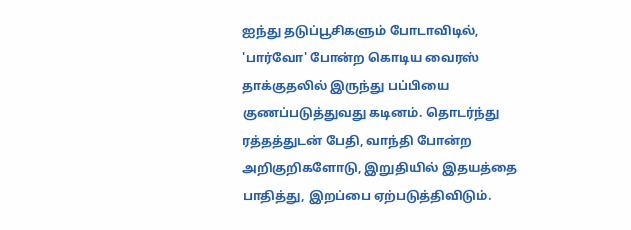ஐந்து தடுப்பூசிகளும் போடாவிடில், 'பார்வோ' போன்ற கொடிய வைரஸ் தாக்குதலில் இருந்து பப்பியை குணப்படுத்துவது கடினம். தொடர்ந்து ரத்தத்துடன் பேதி, வாந்தி போன்ற அறிகுறிகளோடு, இறுதியில் இதயத்தை பாதித்து, இறப்பை ஏற்படுத்திவிடும்.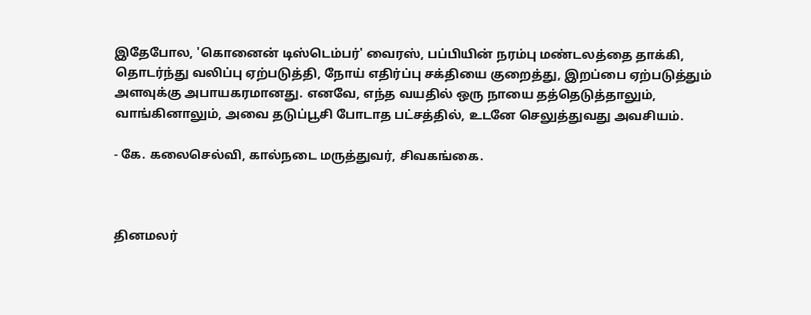இதேபோல, 'கொனைன் டிஸ்டெம்பர்' வைரஸ், பப்பியின் நரம்பு மண்டலத்தை தாக்கி, தொடர்ந்து வலிப்பு ஏற்படுத்தி, நோய் எதிர்ப்பு சக்தியை குறைத்து, இறப்பை ஏற்படுத்தும் அளவுக்கு அபாயகரமானது. எனவே, எந்த வயதில் ஒரு நாயை தத்தெடுத்தாலும், வாங்கினாலும், அவை தடுப்பூசி போடாத பட்சத்தில், உடனே செலுத்துவது அவசியம்.

- கே. கலைசெல்வி, கால்நடை மருத்துவர், சிவகங்கை.



தினமலர்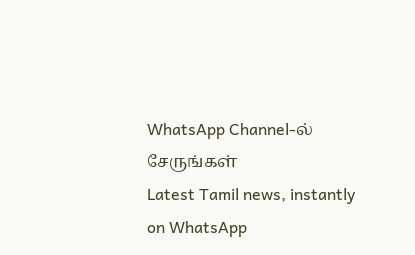WhatsApp Channel-ல் சேருங்கள்
Latest Tamil news, instantly on WhatsApp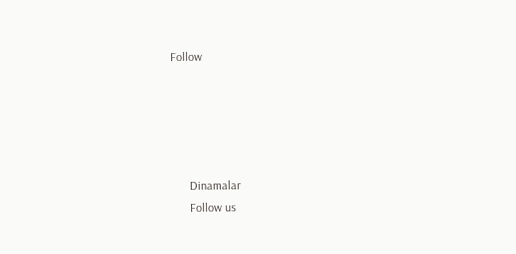Follow





      Dinamalar
      Follow us